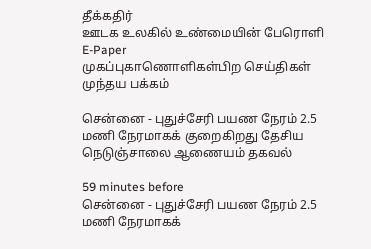தீக்கதிர்
ஊடக உலகில் உண்மையின் பேரொளி
E-Paper
முகப்புகாணொளிகள்பிற செய்திகள்
முந்தய பக்கம்

சென்னை - புதுச்சேரி பயண நேரம் 2.5 மணி நேரமாகக் குறைகிறது தேசிய நெடுஞ்சாலை ஆணையம் தகவல்

59 minutes before
சென்னை - புதுச்சேரி பயண நேரம் 2.5 மணி நேரமாகக்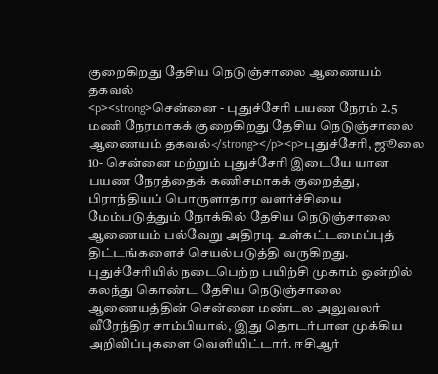குறைகிறது தேசிய நெடுஞ்சாலை ஆணையம் தகவல்
<p><strong>சென்னை - புதுச்சேரி பயண நேரம் 2.5 மணி நேரமாகக் குறைகிறது தேசிய நெடுஞ்சாலை ஆணையம் தகவல்</strong></p><p>புதுச்சேரி, ஜூலை 10- சென்னை மற்றும் புதுச்சேரி இடையே யான பயண நேரத்தைக் கணிசமாகக் குறைத்து, பிராந்தியப் பொருளாதார வளர்ச்சியை மேம்படுத்தும் நோக்கில் தேசிய நெடுஞ்சாலை ஆணையம் பல்வேறு அதிரடி உள்கட்டமைப்புத் திட்டங்களைச் செயல்படுத்தி வருகிறது. புதுச்சேரியில் நடைபெற்ற பயிற்சி முகாம் ஒன்றில் கலந்து கொண்ட தேசிய நெடுஞ்சாலை ஆணையத்தின் சென்னை மண்டல அலுவலர் வீரேந்திர சாம்பியால், இது தொடர்பான முக்கிய அறிவிப்புகளை வெளியிட்டார். ஈசிஆர்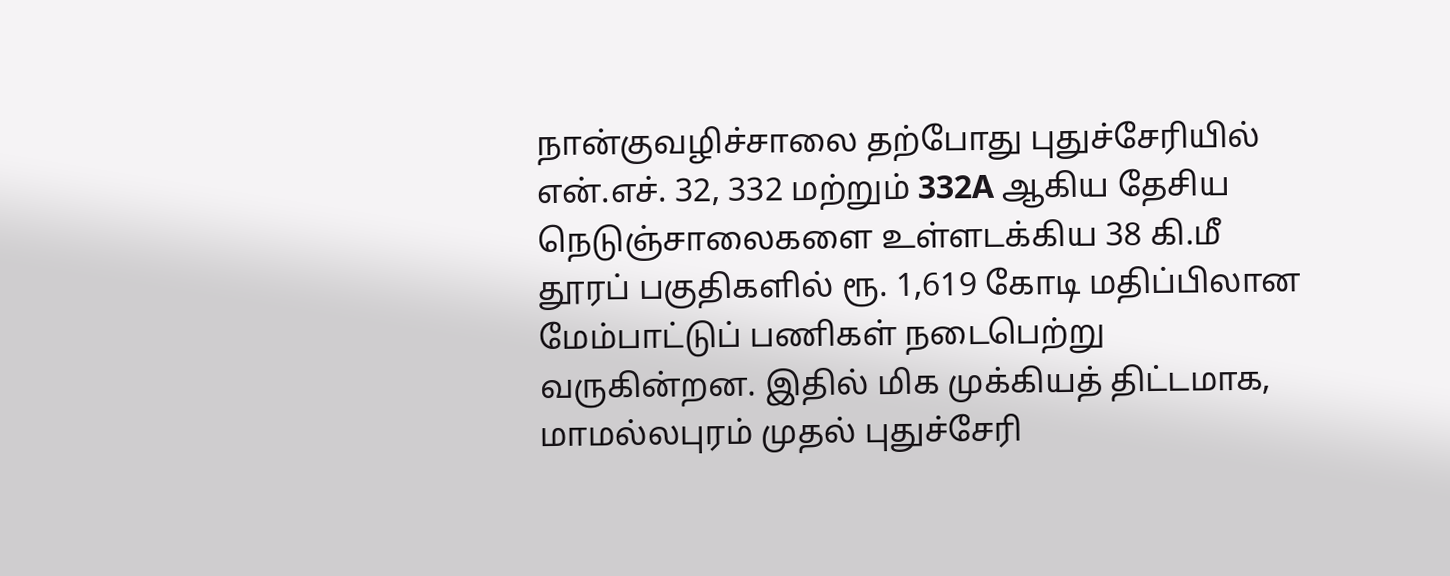நான்குவழிச்சாலை தற்போது புதுச்சேரியில் என்.எச். 32, 332 மற்றும் 332A ஆகிய தேசிய நெடுஞ்சாலைகளை உள்ளடக்கிய 38 கி.மீ தூரப் பகுதிகளில் ரூ. 1,619 கோடி மதிப்பிலான மேம்பாட்டுப் பணிகள் நடைபெற்று வருகின்றன. இதில் மிக முக்கியத் திட்டமாக, மாமல்லபுரம் முதல் புதுச்சேரி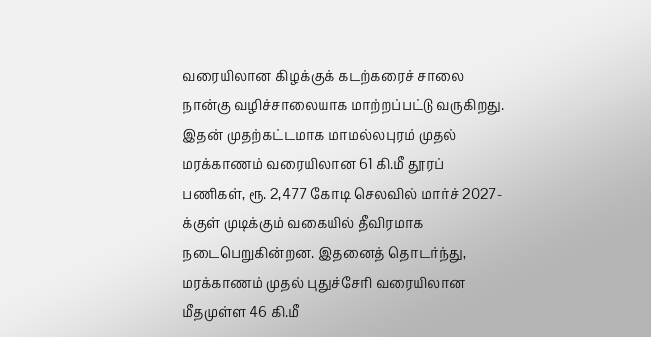வரையிலான கிழக்குக் கடற்கரைச் சாலை நான்கு வழிச்சாலையாக மாற்றப்பட்டு வருகிறது. இதன் முதற்கட்டமாக மாமல்லபுரம் முதல் மரக்காணம் வரையிலான 61 கி.மீ தூரப் பணிகள், ரூ. 2,477 கோடி செலவில் மார்ச் 2027-க்குள் முடிக்கும் வகையில் தீவிரமாக நடைபெறுகின்றன. இதனைத் தொடர்ந்து, மரக்காணம் முதல் புதுச்சேரி வரையிலான மீதமுள்ள 46 கி.மீ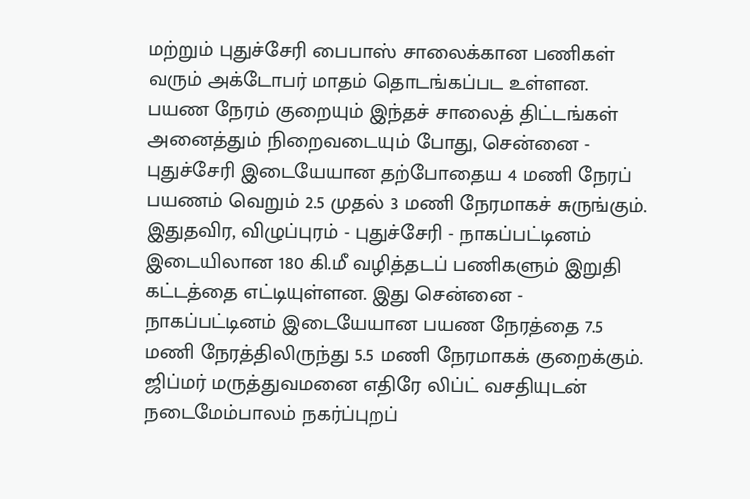மற்றும் புதுச்சேரி பைபாஸ் சாலைக்கான பணிகள் வரும் அக்டோபர் மாதம் தொடங்கப்பட உள்ளன. பயண நேரம் குறையும் இந்தச் சாலைத் திட்டங்கள் அனைத்தும் நிறைவடையும் போது, சென்னை - புதுச்சேரி இடையேயான தற்போதைய 4 மணி நேரப் பயணம் வெறும் 2.5 முதல் 3 மணி நேரமாகச் சுருங்கும். இதுதவிர, விழுப்புரம் - புதுச்சேரி - நாகப்பட்டினம் இடையிலான 180 கி.மீ வழித்தடப் பணிகளும் இறுதி கட்டத்தை எட்டியுள்ளன. இது சென்னை - நாகப்பட்டினம் இடையேயான பயண நேரத்தை 7.5 மணி நேரத்திலிருந்து 5.5 மணி நேரமாகக் குறைக்கும். ஜிப்மர் மருத்துவமனை எதிரே லிப்ட் வசதியுடன் நடைமேம்பாலம் நகர்ப்புறப்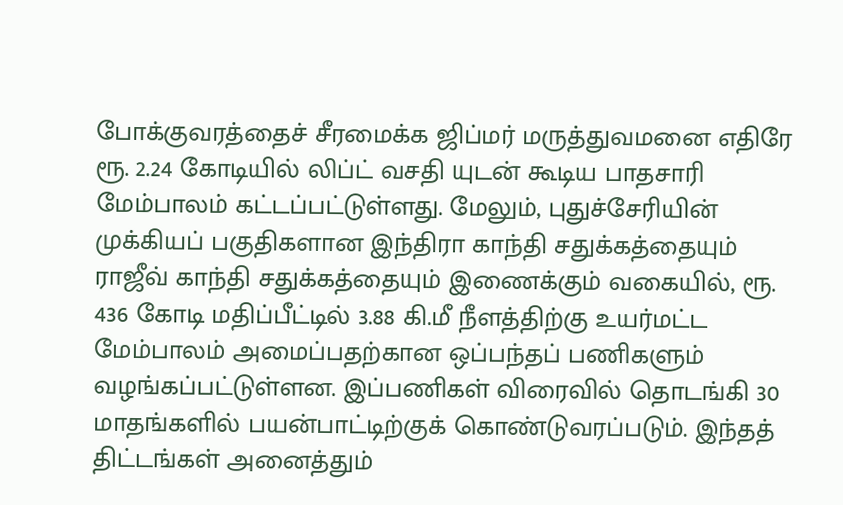போக்குவரத்தைச் சீரமைக்க ஜிப்மர் மருத்துவமனை எதிரே ரூ. 2.24 கோடியில் லிப்ட் வசதி யுடன் கூடிய பாதசாரி மேம்பாலம் கட்டப்பட்டுள்ளது. மேலும், புதுச்சேரியின் முக்கியப் பகுதிகளான இந்திரா காந்தி சதுக்கத்தையும் ராஜீவ் காந்தி சதுக்கத்தையும் இணைக்கும் வகையில், ரூ. 436 கோடி மதிப்பீட்டில் 3.88 கி.மீ நீளத்திற்கு உயர்மட்ட மேம்பாலம் அமைப்பதற்கான ஒப்பந்தப் பணிகளும் வழங்கப்பட்டுள்ளன. இப்பணிகள் விரைவில் தொடங்கி 30 மாதங்களில் பயன்பாட்டிற்குக் கொண்டுவரப்படும். இந்தத் திட்டங்கள் அனைத்தும்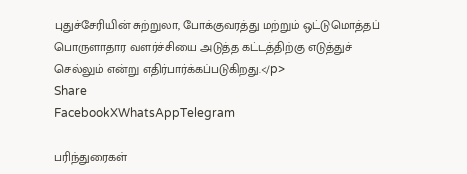புதுச்சேரியின் சுற்றுலா, போக்குவரத்து மற்றும் ஒட்டுமொத்தப் பொருளாதார வளர்ச்சியை அடுத்த கட்டத்திற்கு எடுத்துச் செல்லும் என்று எதிர்பார்க்கப்படுகிறது.</p>
Share
FacebookXWhatsAppTelegram

பரிந்துரைகள்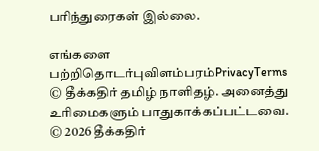பரிந்துரைகள் இல்லை.

எங்களை பற்றிதொடர்புவிளம்பரம்PrivacyTerms
© தீக்கதிர் தமிழ் நாளிதழ். அனைத்து உரிமைகளும் பாதுகாக்கப்பட்டவை.
© 2026 தீக்கதிர்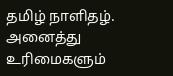தமிழ் நாளிதழ். அனைத்து உரிமைகளும்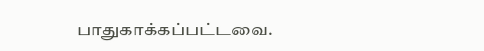பாதுகாக்கப்பட்டவை.